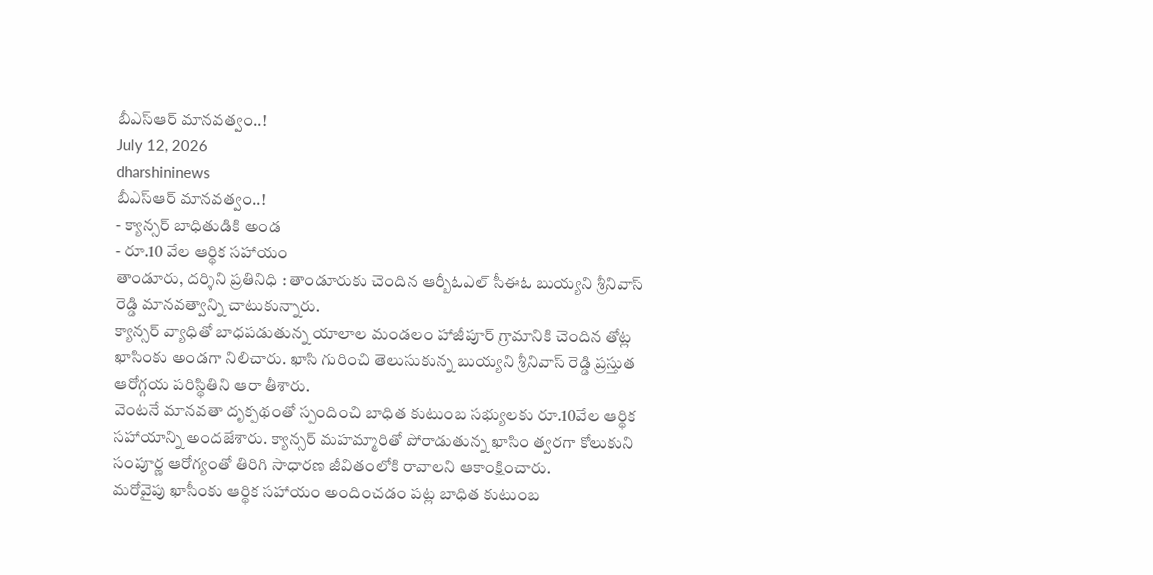బీఎస్ఆర్ మానవత్వం..!
July 12, 2026
dharshininews
బీఎస్ఆర్ మానవత్వం..!
- క్యాన్సర్ బాధితుడికి అండ
- రూ.10 వేల ఆర్థిక సహాయం
తాండూరు, దర్శిని ప్రతినిధి : తాండూరుకు చెందిన ఆర్బీఓఎల్ సీఈఓ బుయ్యని శ్రీనివాస్ రెడ్డి మానవత్వాన్ని చాటుకున్నారు.
క్యాన్సర్ వ్యాధితో బాధపడుతున్న యాలాల మండలం హాజీపూర్ గ్రామానికి చెందిన తోట్ల ఖాసింకు అండగా నిలిచారు. ఖాసి గురించి తెలుసుకున్న బుయ్యని శ్రీనివాస్ రెడ్డి ప్రస్తుత ఆరోగ్గయ పరిస్థితిని ఆరా తీశారు.
వెంటనే మానవతా దృక్పథంతో స్పందించి బాధిత కుటుంబ సభ్యులకు రూ.10వేల ఆర్థిక సహాయాన్ని అందజేశారు. క్యాన్సర్ మహమ్మారితో పోరాడుతున్న ఖాసిం త్వరగా కోలుకుని సంపూర్ణ ఆరోగ్యంతో తిరిగి సాధారణ జీవితంలోకి రావాలని ఆకాంక్షించారు.
మరోవైపు ఖాసీంకు ఆర్థిక సహాయం అందించడం పట్ల బాధిత కుటుంబ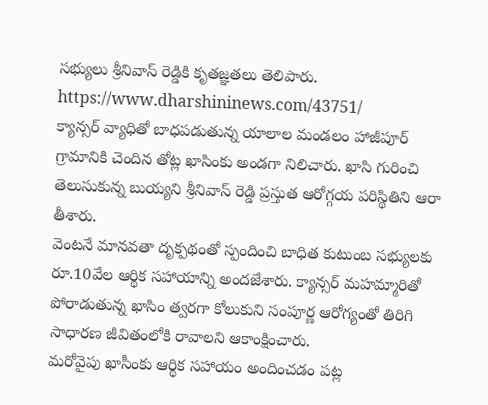సభ్యులు శ్రీనివాస్ రెడ్డికి కృతజ్ఞతలు తెలిపారు.
https://www.dharshininews.com/43751/
క్యాన్సర్ వ్యాధితో బాధపడుతున్న యాలాల మండలం హాజీపూర్ గ్రామానికి చెందిన తోట్ల ఖాసింకు అండగా నిలిచారు. ఖాసి గురించి తెలుసుకున్న బుయ్యని శ్రీనివాస్ రెడ్డి ప్రస్తుత ఆరోగ్గయ పరిస్థితిని ఆరా తీశారు.
వెంటనే మానవతా దృక్పథంతో స్పందించి బాధిత కుటుంబ సభ్యులకు రూ.10వేల ఆర్థిక సహాయాన్ని అందజేశారు. క్యాన్సర్ మహమ్మారితో పోరాడుతున్న ఖాసిం త్వరగా కోలుకుని సంపూర్ణ ఆరోగ్యంతో తిరిగి సాధారణ జీవితంలోకి రావాలని ఆకాంక్షించారు.
మరోవైపు ఖాసీంకు ఆర్థిక సహాయం అందించడం పట్ల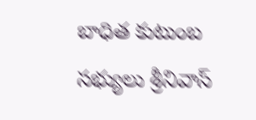బాధిత కుటుంబ సభ్యులు శ్రీనివాస్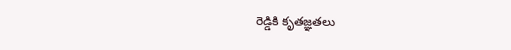రెడ్డికి కృతజ్ఞతలు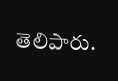తెలిపారు.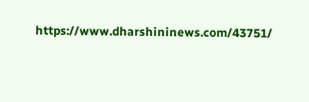https://www.dharshininews.com/43751/